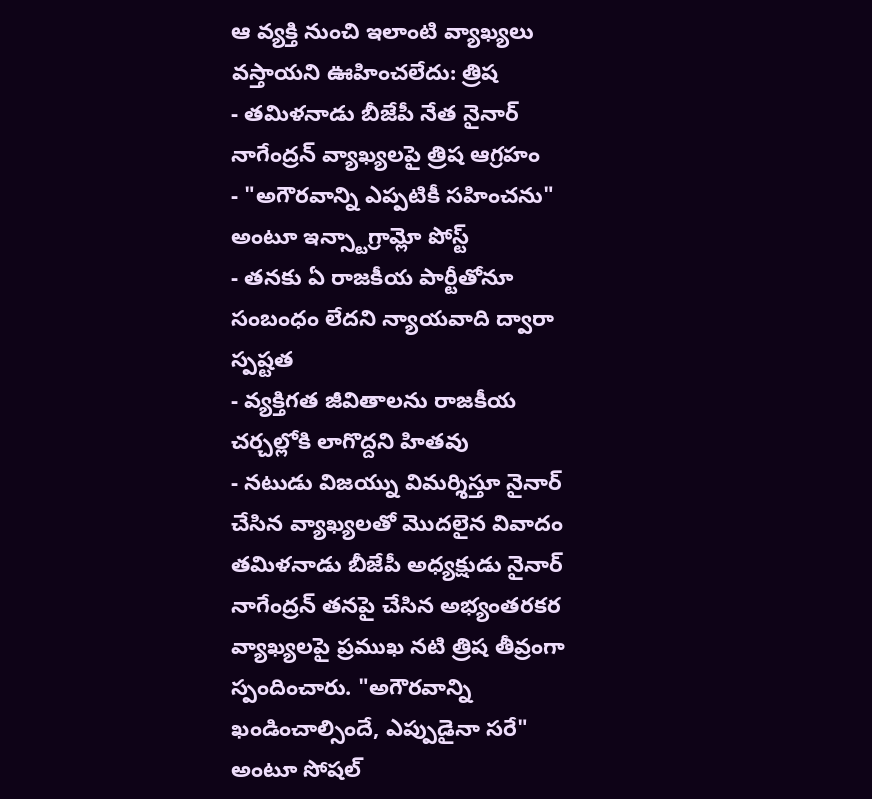ఆ వ్యక్తి నుంచి ఇలాంటి వ్యాఖ్యలు వస్తాయని ఊహించలేదు: త్రిష
- తమిళనాడు బీజేపీ నేత నైనార్ నాగేంద్రన్ వ్యాఖ్యలపై త్రిష ఆగ్రహం
- "అగౌరవాన్ని ఎప్పటికీ సహించను" అంటూ ఇన్స్టాగ్రామ్లో పోస్ట్
- తనకు ఏ రాజకీయ పార్టీతోనూ సంబంధం లేదని న్యాయవాది ద్వారా స్పష్టత
- వ్యక్తిగత జీవితాలను రాజకీయ చర్చల్లోకి లాగొద్దని హితవు
- నటుడు విజయ్ను విమర్శిస్తూ నైనార్ చేసిన వ్యాఖ్యలతో మొదలైన వివాదం
తమిళనాడు బీజేపీ అధ్యక్షుడు నైనార్ నాగేంద్రన్ తనపై చేసిన అభ్యంతరకర వ్యాఖ్యలపై ప్రముఖ నటి త్రిష తీవ్రంగా స్పందించారు. "అగౌరవాన్ని ఖండించాల్సిందే, ఎప్పుడైనా సరే" అంటూ సోషల్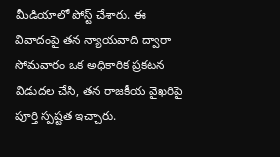మీడియాలో పోస్ట్ చేశారు. ఈ వివాదంపై తన న్యాయవాది ద్వారా సోమవారం ఒక అధికారిక ప్రకటన విడుదల చేసి, తన రాజకీయ వైఖరిపై పూర్తి స్పష్టత ఇచ్చారు.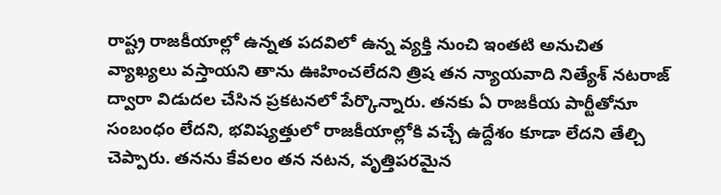రాష్ట్ర రాజకీయాల్లో ఉన్నత పదవిలో ఉన్న వ్యక్తి నుంచి ఇంతటి అనుచిత వ్యాఖ్యలు వస్తాయని తాను ఊహించలేదని త్రిష తన న్యాయవాది నిత్యేశ్ నటరాజ్ ద్వారా విడుదల చేసిన ప్రకటనలో పేర్కొన్నారు. తనకు ఏ రాజకీయ పార్టీతోనూ సంబంధం లేదని, భవిష్యత్తులో రాజకీయాల్లోకి వచ్చే ఉద్దేశం కూడా లేదని తేల్చి చెప్పారు. తనను కేవలం తన నటన, వృత్తిపరమైన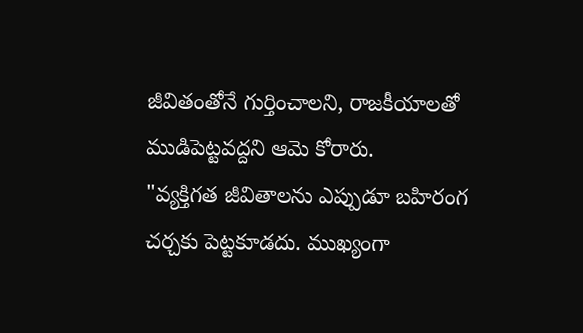జీవితంతోనే గుర్తించాలని, రాజకీయాలతో ముడిపెట్టవద్దని ఆమె కోరారు.
"వ్యక్తిగత జీవితాలను ఎప్పుడూ బహిరంగ చర్చకు పెట్టకూడదు. ముఖ్యంగా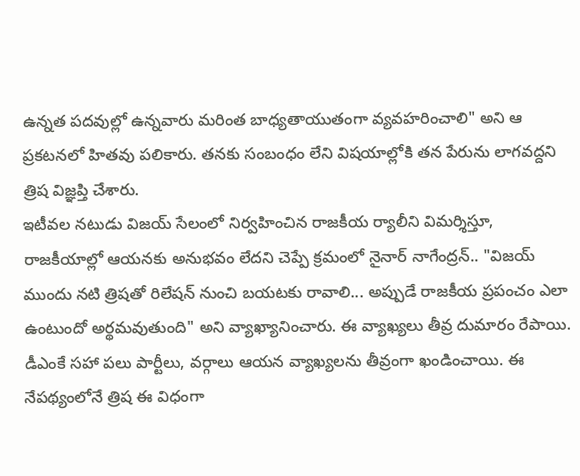ఉన్నత పదవుల్లో ఉన్నవారు మరింత బాధ్యతాయుతంగా వ్యవహరించాలి" అని ఆ ప్రకటనలో హితవు పలికారు. తనకు సంబంధం లేని విషయాల్లోకి తన పేరును లాగవద్దని త్రిష విజ్ఞప్తి చేశారు.
ఇటీవల నటుడు విజయ్ సేలంలో నిర్వహించిన రాజకీయ ర్యాలీని విమర్శిస్తూ, రాజకీయాల్లో ఆయనకు అనుభవం లేదని చెప్పే క్రమంలో నైనార్ నాగేంద్రన్.. "విజయ్ ముందు నటి త్రిషతో రిలేషన్ నుంచి బయటకు రావాలి... అప్పుడే రాజకీయ ప్రపంచం ఎలా ఉంటుందో అర్థమవుతుంది" అని వ్యాఖ్యానించారు. ఈ వ్యాఖ్యలు తీవ్ర దుమారం రేపాయి. డీఎంకే సహా పలు పార్టీలు, వర్గాలు ఆయన వ్యాఖ్యలను తీవ్రంగా ఖండించాయి. ఈ నేపథ్యంలోనే త్రిష ఈ విధంగా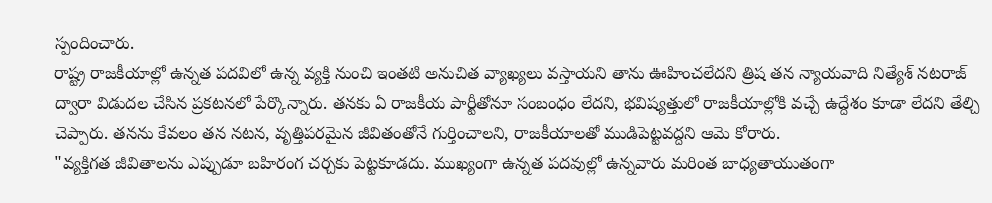స్పందించారు.
రాష్ట్ర రాజకీయాల్లో ఉన్నత పదవిలో ఉన్న వ్యక్తి నుంచి ఇంతటి అనుచిత వ్యాఖ్యలు వస్తాయని తాను ఊహించలేదని త్రిష తన న్యాయవాది నిత్యేశ్ నటరాజ్ ద్వారా విడుదల చేసిన ప్రకటనలో పేర్కొన్నారు. తనకు ఏ రాజకీయ పార్టీతోనూ సంబంధం లేదని, భవిష్యత్తులో రాజకీయాల్లోకి వచ్చే ఉద్దేశం కూడా లేదని తేల్చి చెప్పారు. తనను కేవలం తన నటన, వృత్తిపరమైన జీవితంతోనే గుర్తించాలని, రాజకీయాలతో ముడిపెట్టవద్దని ఆమె కోరారు.
"వ్యక్తిగత జీవితాలను ఎప్పుడూ బహిరంగ చర్చకు పెట్టకూడదు. ముఖ్యంగా ఉన్నత పదవుల్లో ఉన్నవారు మరింత బాధ్యతాయుతంగా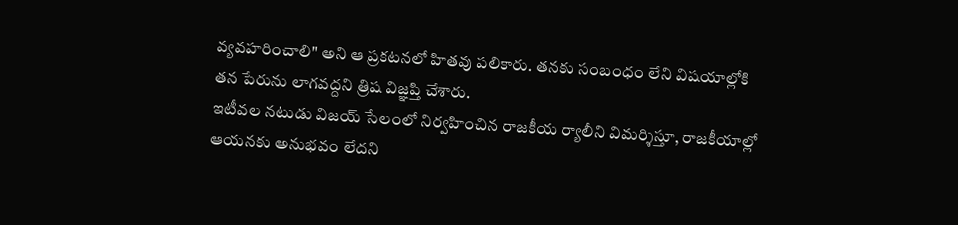వ్యవహరించాలి" అని ఆ ప్రకటనలో హితవు పలికారు. తనకు సంబంధం లేని విషయాల్లోకి తన పేరును లాగవద్దని త్రిష విజ్ఞప్తి చేశారు.
ఇటీవల నటుడు విజయ్ సేలంలో నిర్వహించిన రాజకీయ ర్యాలీని విమర్శిస్తూ, రాజకీయాల్లో ఆయనకు అనుభవం లేదని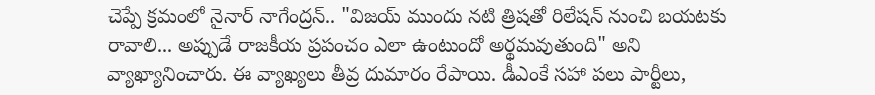చెప్పే క్రమంలో నైనార్ నాగేంద్రన్.. "విజయ్ ముందు నటి త్రిషతో రిలేషన్ నుంచి బయటకు రావాలి... అప్పుడే రాజకీయ ప్రపంచం ఎలా ఉంటుందో అర్థమవుతుంది" అని వ్యాఖ్యానించారు. ఈ వ్యాఖ్యలు తీవ్ర దుమారం రేపాయి. డీఎంకే సహా పలు పార్టీలు,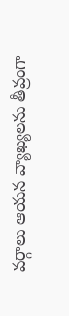వర్గాలు ఆయన వ్యాఖ్యలను తీవ్రంగా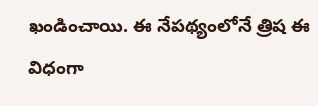ఖండించాయి. ఈ నేపథ్యంలోనే త్రిష ఈ విధంగా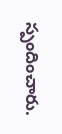స్పందించారు.